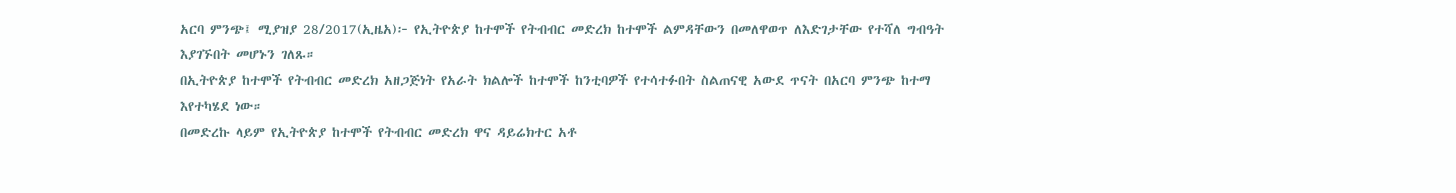አርባ ምንጭ፤ ሚያዝያ 28/2017(ኢዜአ)፦ የኢትዮጵያ ከተሞች የትብብር መድረክ ከተሞች ልምዳቸውን በመለዋወጥ ለእድገታቸው የተሻለ ግብዓት እያገኙበት መሆኑን ገለጹ።
በኢትዮጵያ ከተሞች የትብብር መድረክ አዘጋጅነት የአራት ክልሎች ከተሞች ከንቲባዎች የተሳተፉበት ስልጠናዊ አውደ ጥናት በአርባ ምንጭ ከተማ እየተካሄደ ነው።
በመድረኩ ላይም የኢትዮጵያ ከተሞች የትብብር መድረክ ዋና ዳይሬክተር አቶ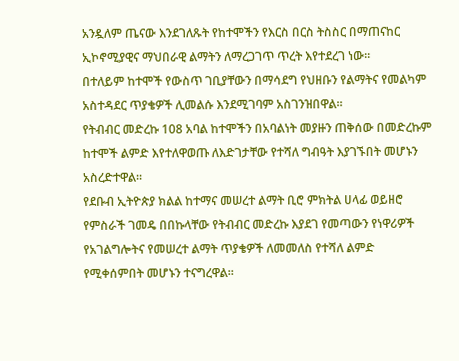አንዷለም ጤናው እንደገለጹት የከተሞችን የእርስ በርስ ትስስር በማጠናከር ኢኮኖሚያዊና ማህበራዊ ልማትን ለማረጋገጥ ጥረት እየተደረገ ነው።
በተለይም ከተሞች የውስጥ ገቢያቸውን በማሳደግ የህዘቡን የልማትና የመልካም አስተዳደር ጥያቄዎች ሊመልሱ እንደሚገባም አስገንዝበዋል።
የትብብር መድረኩ 108 አባል ከተሞችን በአባልነት መያዙን ጠቅሰው በመድረኩም ከተሞች ልምድ እየተለዋወጡ ለእድገታቸው የተሻለ ግብዓት እያገኙበት መሆኑን አስረድተዋል።
የደቡብ ኢትዮጵያ ክልል ከተማና መሠረተ ልማት ቢሮ ምክትል ሀላፊ ወይዘሮ የምስራች ገመዴ በበኩላቸው የትብብር መድረኩ እያደገ የመጣውን የነዋሪዎች የአገልግሎትና የመሠረተ ልማት ጥያቄዎች ለመመለስ የተሻለ ልምድ የሚቀሰምበት መሆኑን ተናግረዋል።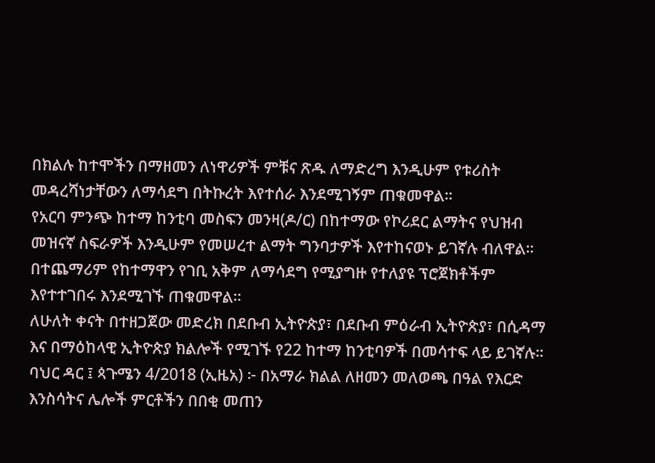በክልሉ ከተሞችን በማዘመን ለነዋሪዎች ምቹና ጽዱ ለማድረግ እንዲሁም የቱሪስት መዳረሻነታቸውን ለማሳደግ በትኩረት እየተሰራ እንደሚገኝም ጠቁመዋል።
የአርባ ምንጭ ከተማ ከንቲባ መስፍን መንዛ(ዶ/ር) በከተማው የኮሪደር ልማትና የህዝብ መዝናኛ ስፍራዎች እንዲሁም የመሠረተ ልማት ግንባታዎች እየተከናወኑ ይገኛሉ ብለዋል።
በተጨማሪም የከተማዋን የገቢ አቅም ለማሳደግ የሚያግዙ የተለያዩ ፕሮጀክቶችም እየተተገበሩ እንደሚገኙ ጠቁመዋል።
ለሁለት ቀናት በተዘጋጀው መድረክ በደቡብ ኢትዮጵያ፣ በደቡብ ምዕራብ ኢትዮጵያ፣ በሲዳማ እና በማዕከላዊ ኢትዮጵያ ክልሎች የሚገኙ የ22 ከተማ ከንቲባዎች በመሳተፍ ላይ ይገኛሉ።
ባህር ዳር ፤ ጳጉሜን 4/2018 (ኢዜአ) ፦ በአማራ ክልል ለዘመን መለወጫ በዓል የእርድ እንስሳትና ሌሎች ምርቶችን በበቂ መጠን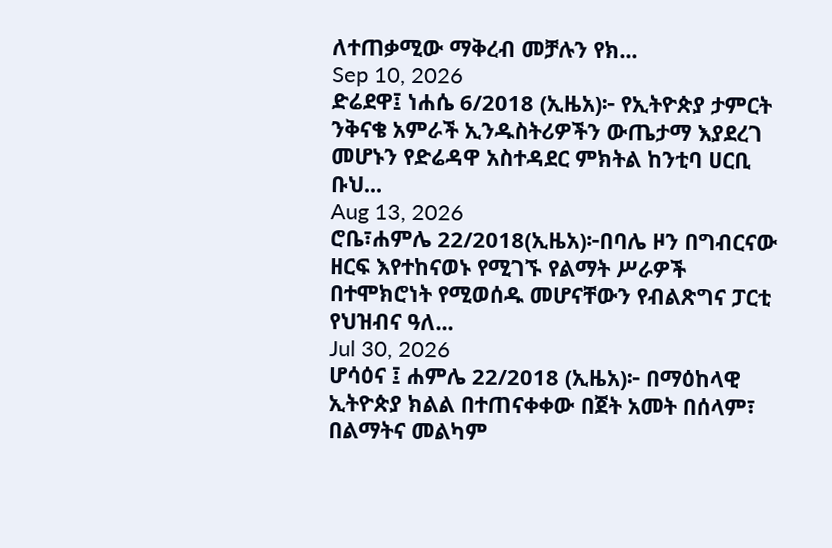ለተጠቃሚው ማቅረብ መቻሉን የክ...
Sep 10, 2026
ድሬደዋ፤ ነሐሴ 6/2018 (ኢዜአ)፦ የኢትዮጵያ ታምርት ንቅናቄ አምራች ኢንዱስትሪዎችን ውጤታማ እያደረገ መሆኑን የድሬዳዋ አስተዳደር ምክትል ከንቲባ ሀርቢ ቡህ...
Aug 13, 2026
ሮቤ፣ሐምሌ 22/2018(ኢዜአ)፦በባሌ ዞን በግብርናው ዘርፍ እየተከናወኑ የሚገኙ የልማት ሥራዎች በተሞክሮነት የሚወሰዱ መሆናቸውን የብልጽግና ፓርቲ የህዝብና ዓለ...
Jul 30, 2026
ሆሳዕና ፤ ሐምሌ 22/2018 (ኢዜአ)፦ በማዕከላዊ ኢትዮጵያ ክልል በተጠናቀቀው በጀት አመት በሰላም፣ በልማትና መልካም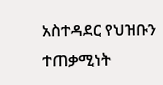አስተዳደር የህዝቡን ተጠቃሚነት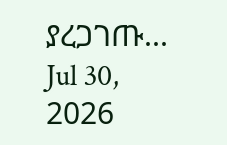ያረጋገጡ...
Jul 30, 2026